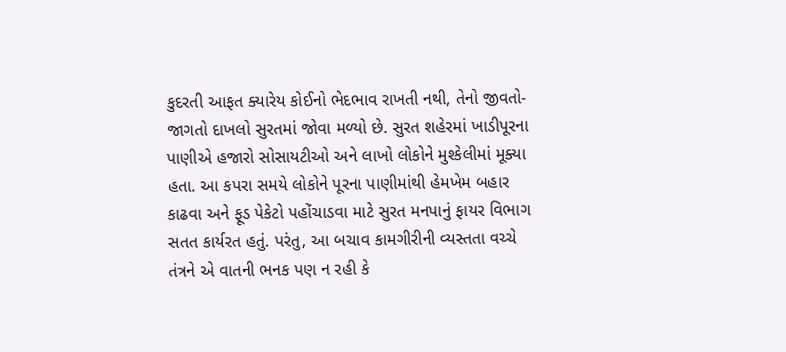કુદરતી આફત ક્યારેય કોઈનો ભેદભાવ રાખતી નથી, તેનો જીવતો-જાગતો દાખલો સુરતમાં જોવા મળ્યો છે. સુરત શહેરમાં ખાડીપૂરના પાણીએ હજારો સોસાયટીઓ અને લાખો લોકોને મુશ્કેલીમાં મૂક્યા હતા. આ કપરા સમયે લોકોને પૂરના પાણીમાંથી હેમખેમ બહાર કાઢવા અને ફૂડ પેકેટો પહોંચાડવા માટે સુરત મનપાનું ફાયર વિભાગ સતત કાર્યરત હતું. પરંતુ, આ બચાવ કામગીરીની વ્યસ્તતા વચ્ચે તંત્રને એ વાતની ભનક પણ ન રહી કે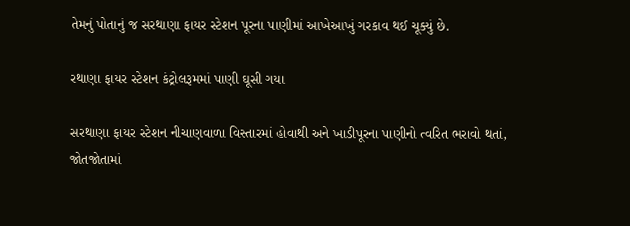તેમનું પોતાનું જ સરથાણા ફાયર સ્ટેશન પૂરના પાણીમાં આખેઆખું ગરકાવ થઈ ચૂક્યું છે.

રથાણા ફાયર સ્ટેશન કંટ્રોલરૂમમાં પાણી ઘૂસી ગયા

સરથાણા ફાયર સ્ટેશન નીચાણવાળા વિસ્તારમાં હોવાથી અને ખાડીપૂરના પાણીનો ત્વરિત ભરાવો થતાં, જોતજોતામાં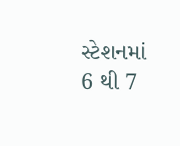સ્ટેશનમાં 6 થી 7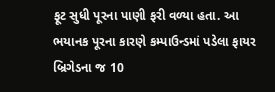ફૂટ સુધી પૂરના પાણી ફરી વળ્યા હતા. આ ભયાનક પૂરના કારણે કમ્પાઉન્ડમાં પડેલા ફાયર બ્રિગેડના જ 10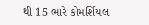થી 15 ભારે કોમર્શિયલ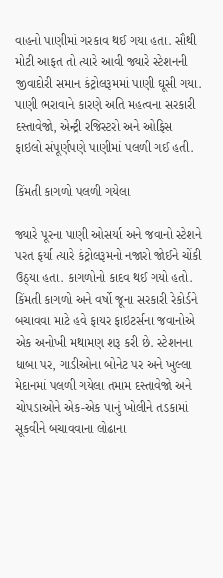વાહનો પાણીમાં ગરકાવ થઈ ગયા હતા. સૌથી મોટી આફત તો ત્યારે આવી જ્યારે સ્ટેશનની જીવાદોરી સમાન કંટ્રોલરૂમમાં પાણી ઘૂસી ગયા. પાણી ભરાવાને કારણે અતિ મહત્વના સરકારી દસ્તાવેજો, એન્ટ્રી રજિસ્ટરો અને ઓફિસ ફાઇલો સંપૂર્ણપણે પાણીમાં પલળી ગઈ હતી.

કિંમતી કાગળો પલળી ગયેલા

જ્યારે પૂરના પાણી ઓસર્યા અને જવાનો સ્ટેશને પરત ફર્યા ત્યારે કંટ્રોલરૂમનો નજારો જોઈને ચોંકી ઉઠ્યા હતા. કાગળોનો કાદવ થઈ ગયો હતો. કિંમતી કાગળો અને વર્ષો જૂના સરકારી રેકોર્ડને બચાવવા માટે હવે ફાયર ફાઇટર્સના જવાનોએ એક અનોખી મથામણ શરૂ કરી છે. સ્ટેશનના ધાબા પર, ગાડીઓના બોનેટ પર અને ખુલ્લા મેદાનમાં પલળી ગયેલા તમામ દસ્તાવેજો અને ચોપડાઓને એક-એક પાનું ખોલીને તડકામાં સૂકવીને બચાવવાના લોઢાના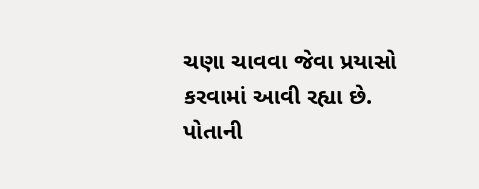ચણા ચાવવા જેવા પ્રયાસો કરવામાં આવી રહ્યા છે. પોતાની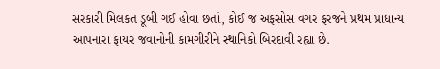સરકારી મિલકત ડૂબી ગઈ હોવા છતાં, કોઈ જ અફસોસ વગર ફરજને પ્રથમ પ્રાધાન્ય આપનારા ફાયર જવાનોની કામગીરીને સ્થાનિકો બિરદાવી રહ્યા છે.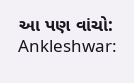આ પણ વાંચો: Ankleshwar: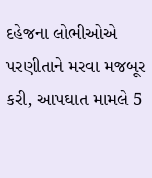દહેજના લોભીઓએ પરણીતાને મરવા મજબૂર કરી, આપઘાત મામલે 5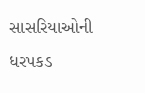સાસરિયાઓની ધરપકડ